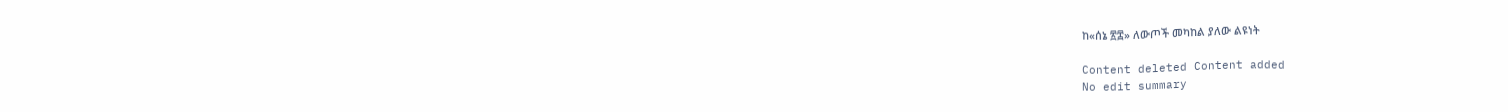ከ«ሰኔ ፳፰» ለውጦች መካከል ያለው ልዩነት

Content deleted Content added
No edit summary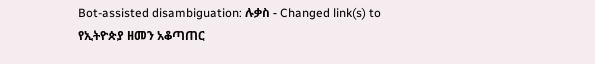Bot-assisted disambiguation: ሉቃስ - Changed link(s) to የኢትዮጵያ ዘመን አቆጣጠር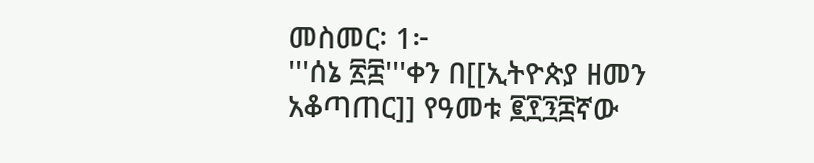መስመር፡ 1፦
'''ሰኔ ፳፰'''ቀን በ[[ኢትዮጵያ ዘመን አቆጣጠር]] የዓመቱ ፪፻፺፰ኛው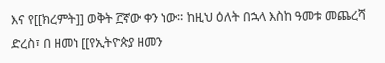እና የ[[ክረምት]] ወቅት ፫ኛው ቀን ነው። ከዚህ ዕለት በኋላ እስከ ዓመቱ መጨረሻ ድረስ፣ በ ዘመነ [[የኢትዮጵያ ዘመን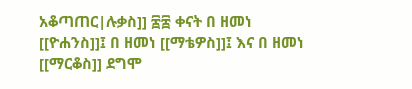አቆጣጠር|ሉቃስ]] ፷፰ ቀናት በ ዘመነ [[ዮሐንስ]]፤ በ ዘመነ [[ማቴዎስ]]፤ እና በ ዘመነ [[ማርቆስ]] ደግሞ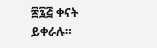፷፯፭ ቀናት ይቀራሉ።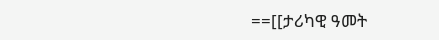==[[ታሪካዊ ዓመት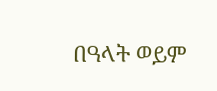በዓላት ወይም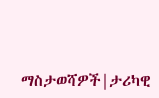ማስታወሻዎች|ታሪካዊ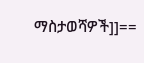ማስታወሻዎች]]==